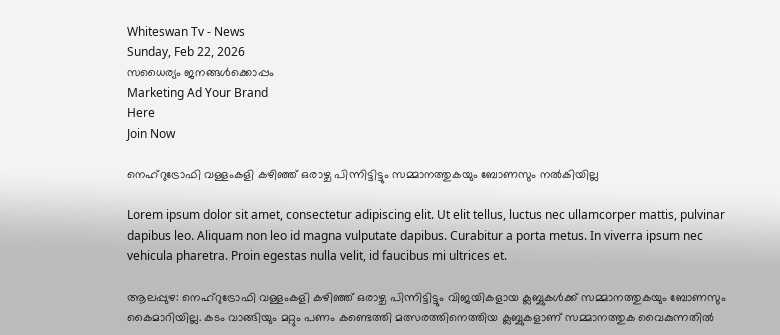Whiteswan Tv - News
Sunday, Feb 22, 2026
സധൈര്യം ജനങ്ങൾക്കൊപ്പം
Marketing Ad Your Brand
Here
Join Now

നെഹ്‌റുട്രോഫി വള്ളംകളി കഴിഞ്ഞ് ഒരാഴ്ച പിന്നിട്ടിട്ടും സമ്മാനത്തുകയും ബോണസും നൽകിയില്ല

Lorem ipsum dolor sit amet, consectetur adipiscing elit. Ut elit tellus, luctus nec ullamcorper mattis, pulvinar dapibus leo. Aliquam non leo id magna vulputate dapibus. Curabitur a porta metus. In viverra ipsum nec vehicula pharetra. Proin egestas nulla velit, id faucibus mi ultrices et.

ആലപ്പുഴ: നെഹ്‌റുട്രോഫി വള്ളംകളി കഴിഞ്ഞ് ഒരാഴ്ച പിന്നിട്ടിട്ടും വിജയികളായ ക്ലബ്ബുകൾക്ക് സമ്മാനത്തുകയും ബോണസും കൈമാറിയില്ല. കടം വാങ്ങിയും മറ്റും പണം കണ്ടെത്തി മത്സരത്തിനെത്തിയ ക്ലബ്ബുകളാണ് സമ്മാനത്തുക വൈകുന്നതിൽ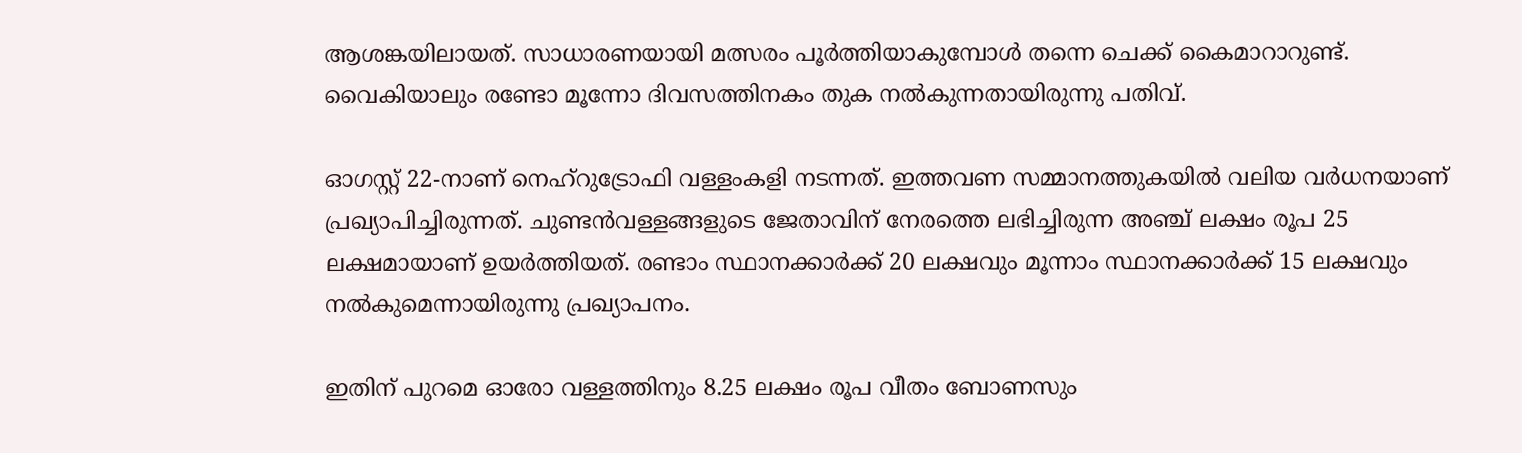ആശങ്കയിലായത്. സാധാരണയായി മത്സരം പൂർത്തിയാകുമ്പോൾ തന്നെ ചെക്ക് കൈമാറാറുണ്ട്. വൈകിയാലും രണ്ടോ മൂന്നോ ദിവസത്തിനകം തുക നൽകുന്നതായിരുന്നു പതിവ്.

ഓഗസ്റ്റ് 22-നാണ് നെഹ്‌റുട്രോഫി വള്ളംകളി നടന്നത്. ഇത്തവണ സമ്മാനത്തുകയിൽ വലിയ വർധനയാണ് പ്രഖ്യാപിച്ചിരുന്നത്. ചുണ്ടൻവള്ളങ്ങളുടെ ജേതാവിന് നേരത്തെ ലഭിച്ചിരുന്ന അഞ്ച് ലക്ഷം രൂപ 25 ലക്ഷമായാണ് ഉയർത്തിയത്. രണ്ടാം സ്ഥാനക്കാർക്ക് 20 ലക്ഷവും മൂന്നാം സ്ഥാനക്കാർക്ക് 15 ലക്ഷവും നൽകുമെന്നായിരുന്നു പ്രഖ്യാപനം.

ഇതിന് പുറമെ ഓരോ വള്ളത്തിനും 8.25 ലക്ഷം രൂപ വീതം ബോണസും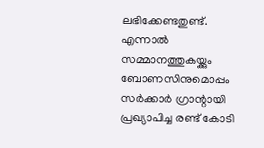ലഭിക്കേണ്ടതുണ്ട്. എന്നാൽ സമ്മാനത്തുകയ്ക്കും ബോണസിനുമൊപ്പം സർക്കാർ ഗ്രാന്റായി പ്രഖ്യാപിച്ച രണ്ട് കോടി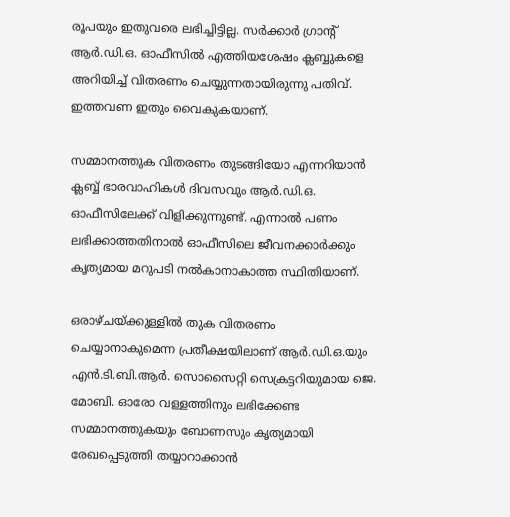രൂപയും ഇതുവരെ ലഭിച്ചിട്ടില്ല. സർക്കാർ ഗ്രാന്റ് ആർ.ഡി.ഒ. ഓഫീസിൽ എത്തിയശേഷം ക്ലബ്ബുകളെ അറിയിച്ച് വിതരണം ചെയ്യുന്നതായിരുന്നു പതിവ്. ഇത്തവണ ഇതും വൈകുകയാണ്.

സമ്മാനത്തുക വിതരണം തുടങ്ങിയോ എന്നറിയാൻ ക്ലബ്ബ് ഭാരവാഹികൾ ദിവസവും ആർ.ഡി.ഒ. ഓഫീസിലേക്ക് വിളിക്കുന്നുണ്ട്. എന്നാൽ പണം ലഭിക്കാത്തതിനാൽ ഓഫീസിലെ ജീവനക്കാർക്കും കൃത്യമായ മറുപടി നൽകാനാകാത്ത സ്ഥിതിയാണ്.

ഒരാഴ്ചയ്ക്കുള്ളിൽ തുക വിതരണം ചെയ്യാനാകുമെന്ന പ്രതീക്ഷയിലാണ് ആർ.ഡി.ഒ.യും എൻ.ടി.ബി.ആർ. സൊസൈറ്റി സെക്രട്ടറിയുമായ ജെ. മോബി. ഓരോ വള്ളത്തിനും ലഭിക്കേണ്ട സമ്മാനത്തുകയും ബോണസും കൃത്യമായി രേഖപ്പെടുത്തി തയ്യാറാക്കാൻ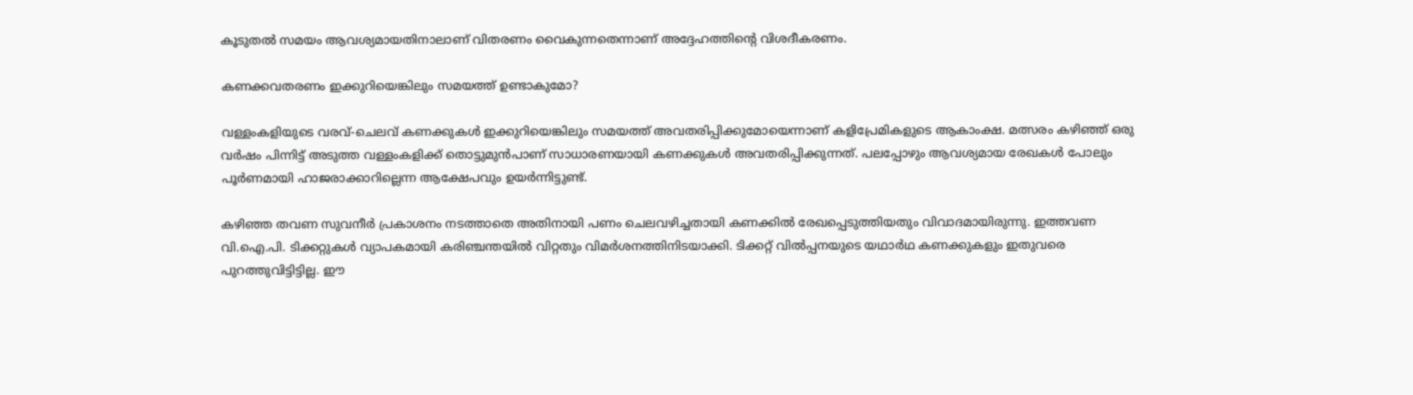കൂടുതൽ സമയം ആവശ്യമായതിനാലാണ് വിതരണം വൈകുന്നതെന്നാണ് അദ്ദേഹത്തിന്റെ വിശദീകരണം.

കണക്കവതരണം ഇക്കുറിയെങ്കിലും സമയത്ത് ഉണ്ടാകുമോ?

വള്ളംകളിയുടെ വരവ്-ചെലവ് കണക്കുകൾ ഇക്കുറിയെങ്കിലും സമയത്ത് അവതരിപ്പിക്കുമോയെന്നാണ് കളിപ്രേമികളുടെ ആകാംക്ഷ. മത്സരം കഴിഞ്ഞ് ഒരു വർഷം പിന്നിട്ട് അടുത്ത വള്ളംകളിക്ക് തൊട്ടുമുൻപാണ് സാധാരണയായി കണക്കുകൾ അവതരിപ്പിക്കുന്നത്. പലപ്പോഴും ആവശ്യമായ രേഖകൾ പോലും പൂർണമായി ഹാജരാക്കാറില്ലെന്ന ആക്ഷേപവും ഉയർന്നിട്ടുണ്ട്.

കഴിഞ്ഞ തവണ സുവനീർ പ്രകാശനം നടത്താതെ അതിനായി പണം ചെലവഴിച്ചതായി കണക്കിൽ രേഖപ്പെടുത്തിയതും വിവാദമായിരുന്നു. ഇത്തവണ വി.ഐ.പി. ടിക്കറ്റുകൾ വ്യാപകമായി കരിഞ്ചന്തയിൽ വിറ്റതും വിമർശനത്തിനിടയാക്കി. ടിക്കറ്റ് വിൽപ്പനയുടെ യഥാർഥ കണക്കുകളും ഇതുവരെ പുറത്തുവിട്ടിട്ടില്ല. ഈ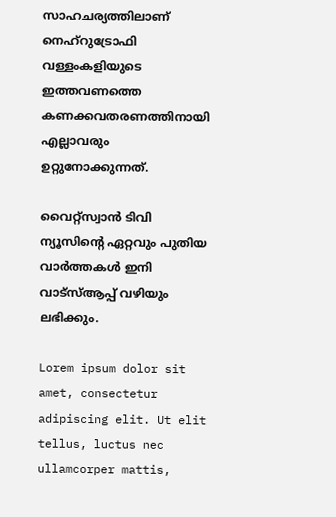സാഹചര്യത്തിലാണ് നെഹ്‌റുട്രോഫി വള്ളംകളിയുടെ ഇത്തവണത്തെ കണക്കവതരണത്തിനായി എല്ലാവരും ഉറ്റുനോക്കുന്നത്.

വൈറ്റ്സ്വാൻ ടിവി ന്യൂസിന്റെ ഏറ്റവും പുതിയ വാർത്തകൾ ഇനി വാട്സ്ആപ്പ് വഴിയും ലഭിക്കും.

Lorem ipsum dolor sit amet, consectetur adipiscing elit. Ut elit tellus, luctus nec ullamcorper mattis,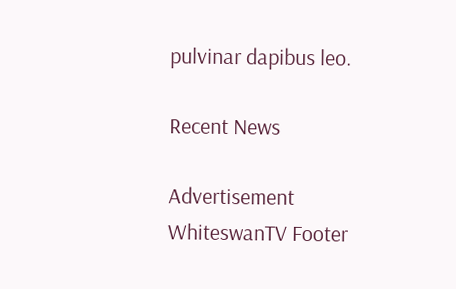pulvinar dapibus leo.

Recent News

Advertisement
WhiteswanTV Footer